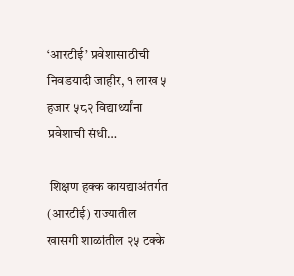‘आरटीई’ प्रवेशासाठीची निवडयादी जाहीर, १ लाख ५ हजार ५८२ विद्यार्थ्यांना प्रवेशाची संधी…

 शिक्षण हक्क कायद्याअंतर्गत (आरटीई) राज्यातील खासगी शाळांतील २५ टक्के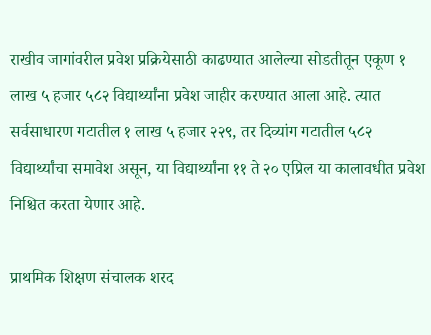राखीव जागांवरील प्रवेश प्रक्रियेसाठी काढण्यात आलेल्या सोडतीतून एकूण १ लाख ५ हजार ५८२ विद्यार्थ्यांना प्रवेश जाहीर करण्यात आला आहे. त्यात सर्वसाधारण गटातील १ लाख ५ हजार २२९, तर दिव्यांग गटातील ५८२ विद्यार्थ्यांचा समावेश असून, या विद्यार्थ्यांना ११ ते २० एप्रिल या कालावधीत प्रवेश निश्चित करता येणार आहे.

प्राथमिक शिक्षण संचालक शरद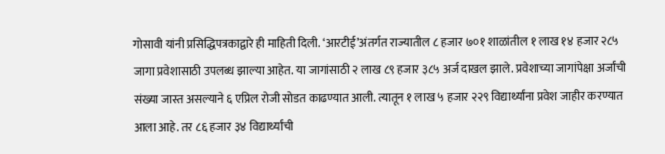गोसावी यांनी प्रसिद्धिपत्रकाद्वारे ही माहिती दिली. ‘आरटीई’अंतर्गत राज्यातील ८ हजार ७०१ शाळांतील १ लाख १४ हजार २८५ जागा प्रवेशासाठी उपलब्ध झाल्या आहेत. या जागांसाठी २ लाख ८९ हजार ३८५ अर्ज दाखल झाले. प्रवेशाच्या जागांपेक्षा अर्जांची संख्या जास्त असल्याने ६ एप्रिल रोजी सोडत काढण्यात आली. त्यातून १ लाख ५ हजार २२९ विद्यार्थ्यांना प्रवेश जाहीर करण्यात आला आहे. तर ८६ हजार ३४ विद्यार्थ्यांची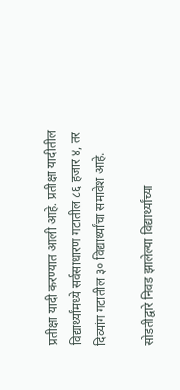प्रतीक्षा यादी करण्यात आली आहे. प्रतीक्षा यादीतील विद्यार्थ्यांमध्ये सर्वसाधारण गटातील ८६ हजार ४, तर दिव्यांग गटातील ३० विद्यार्थ्यांचा समावेश आहे.

सोडतीद्वारे निवड झालेल्या विद्यार्थ्यांच्या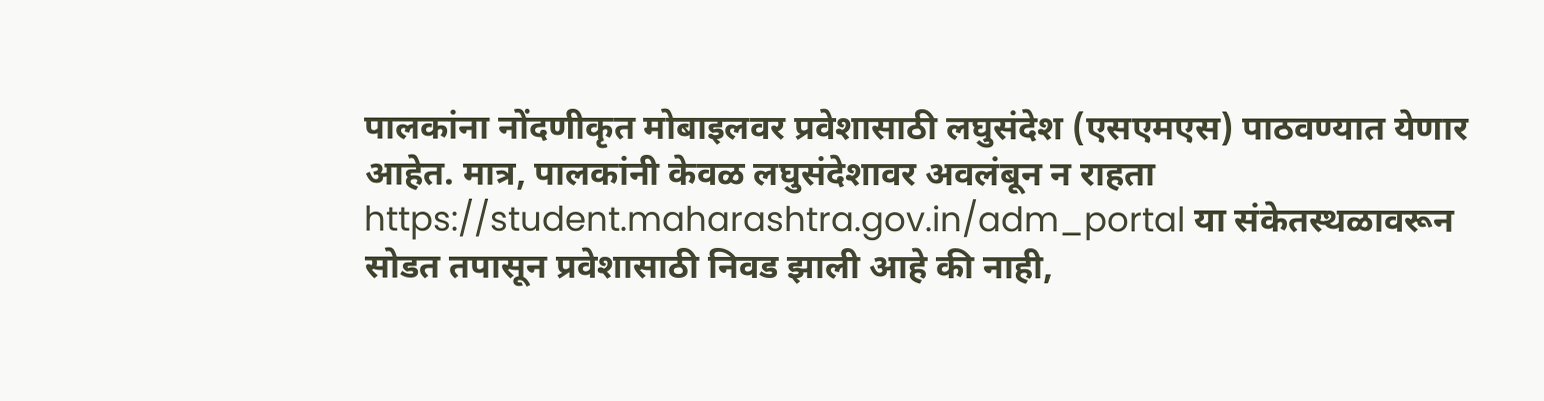पालकांना नोंदणीकृत मोबाइलवर प्रवेशासाठी लघुसंदेश (एसएमएस) पाठवण्यात येणार आहेत. मात्र, पालकांनी केवळ लघुसंदेशावर अवलंबून न राहता https://student.maharashtra.gov.in/adm_portal या संकेतस्थळावरून सोडत तपासून प्रवेशासाठी निवड झाली आहे की नाही,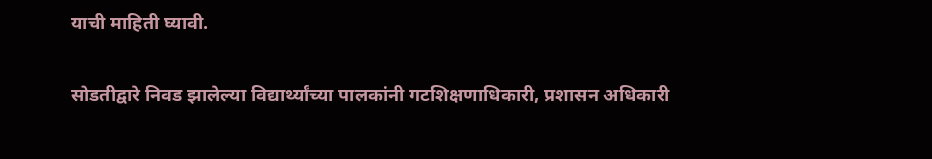याची माहिती घ्यावी.

सोडतीद्वारे निवड झालेल्या विद्यार्थ्यांच्या पालकांनी गटशिक्षणाधिकारी, प्रशासन अधिकारी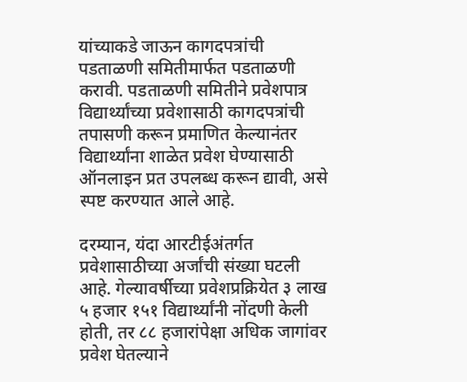यांच्याकडे जाऊन कागदपत्रांची पडताळणी समितीमार्फत पडताळणी करावी. पडताळणी समितीने प्रवेशपात्र विद्यार्थ्यांच्या प्रवेशासाठी कागदपत्रांची तपासणी करून प्रमाणित केल्यानंतर विद्यार्थ्यांना शाळेत प्रवेश घेण्यासाठी ऑनलाइन प्रत उपलब्ध करून द्यावी, असे स्पष्ट करण्यात आले आहे.

दरम्यान, यंदा आरटीईअंतर्गत प्रवेशासाठीच्या अर्जांची संख्या घटली आहे. गेल्यावर्षीच्या प्रवेशप्रक्रियेत ३ लाख ५ हजार १५१ विद्यार्थ्यांनी नोंदणी केली होती, तर ८८ हजारांपेक्षा अधिक जागांवर प्रवेश घेतल्याने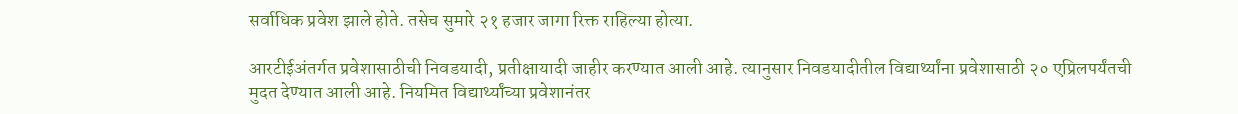सर्वाधिक प्रवेश झाले होते. तसेच सुमारे २१ हजार जागा रिक्त राहिल्या होत्या.

आरटीईअंतर्गत प्रवेशासाठीची निवडयादी, प्रतीक्षायादी जाहीर करण्यात आली आहे. त्यानुसार निवडयादीतील विद्यार्थ्यांना प्रवेशासाठी २० एप्रिलपर्यंतची मुदत देण्यात आली आहे. नियमित विद्यार्थ्यांच्या प्रवेशानंतर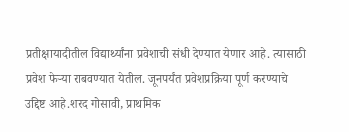प्रतीक्षायादीतील विद्यार्थ्यांना प्रवेशाची संधी देण्यात येणार आहे. त्यासाठी प्रवेश फेऱ्या राबवण्यात येतील. जूनपर्यंत प्रवेशप्रक्रिया पूर्ण करण्याचे उद्दिष्ट आहे.शरद गोसावी, प्राथमिक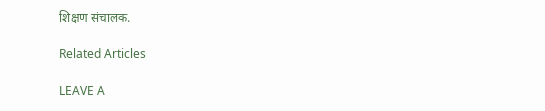शिक्षण संचालक.

Related Articles

LEAVE A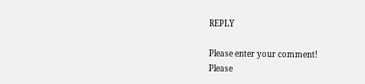REPLY

Please enter your comment!
Please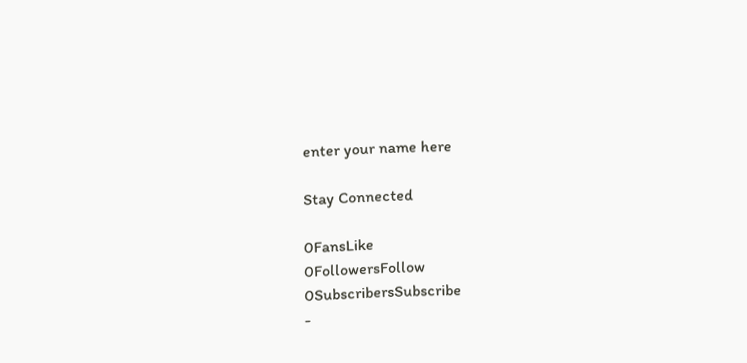enter your name here

Stay Connected

0FansLike
0FollowersFollow
0SubscribersSubscribe
-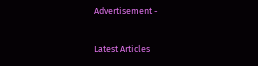Advertisement -

Latest Articles